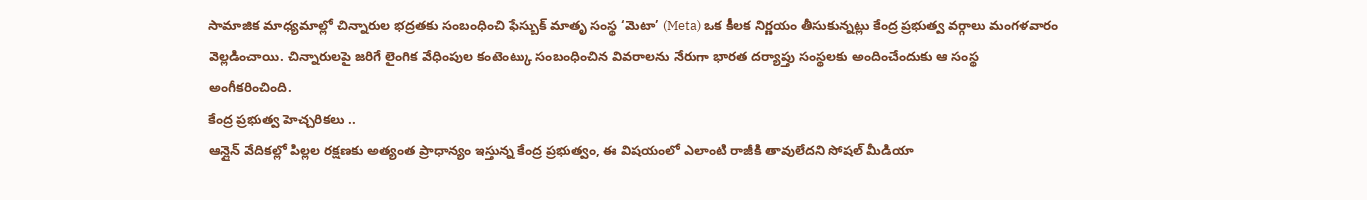సామాజిక మాధ్యమాల్లో చిన్నారుల భద్రతకు సంబంధించి ఫేస్బుక్ మాతృ సంస్థ ‘మెటా’ (Meta) ఒక కీలక నిర్ణయం తీసుకున్నట్లు కేంద్ర ప్రభుత్వ వర్గాలు మంగళవారం వెల్లడించాయి. చిన్నారులపై జరిగే లైంగిక వేధింపుల కంటెంట్కు సంబంధించిన వివరాలను నేరుగా భారత దర్యాప్తు సంస్థలకు అందించేందుకు ఆ సంస్థ అంగీకరించింది.
కేంద్ర ప్రభుత్వ హెచ్చరికలు ..
ఆన్లైన్ వేదికల్లో పిల్లల రక్షణకు అత్యంత ప్రాధాన్యం ఇస్తున్న కేంద్ర ప్రభుత్వం, ఈ విషయంలో ఎలాంటి రాజీకి తావులేదని సోషల్ మీడియా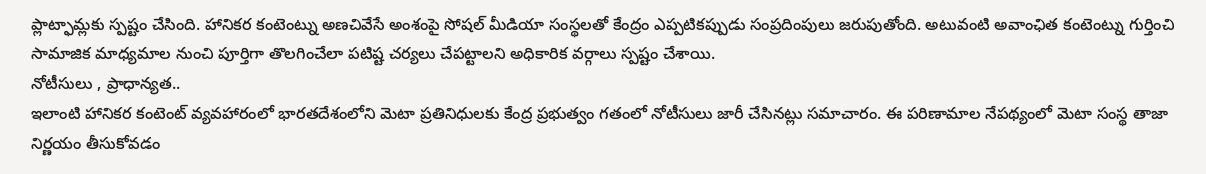ప్లాట్ఫామ్లకు స్పష్టం చేసింది. హానికర కంటెంట్ను అణచివేసే అంశంపై సోషల్ మీడియా సంస్థలతో కేంద్రం ఎప్పటికప్పుడు సంప్రదింపులు జరుపుతోంది. అటువంటి అవాంఛిత కంటెంట్ను గుర్తించి సామాజిక మాధ్యమాల నుంచి పూర్తిగా తొలగించేలా పటిష్ట చర్యలు చేపట్టాలని అధికారిక వర్గాలు స్పష్టం చేశాయి.
నోటీసులు , ప్రాధాన్యత..
ఇలాంటి హానికర కంటెంట్ వ్యవహారంలో భారతదేశంలోని మెటా ప్రతినిధులకు కేంద్ర ప్రభుత్వం గతంలో నోటీసులు జారీ చేసినట్లు సమాచారం. ఈ పరిణామాల నేపథ్యంలో మెటా సంస్థ తాజా నిర్ణయం తీసుకోవడం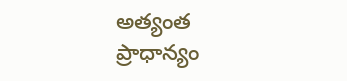అత్యంత ప్రాధాన్యం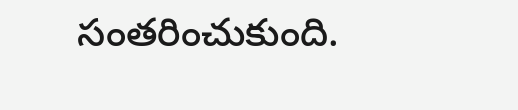సంతరించుకుంది.